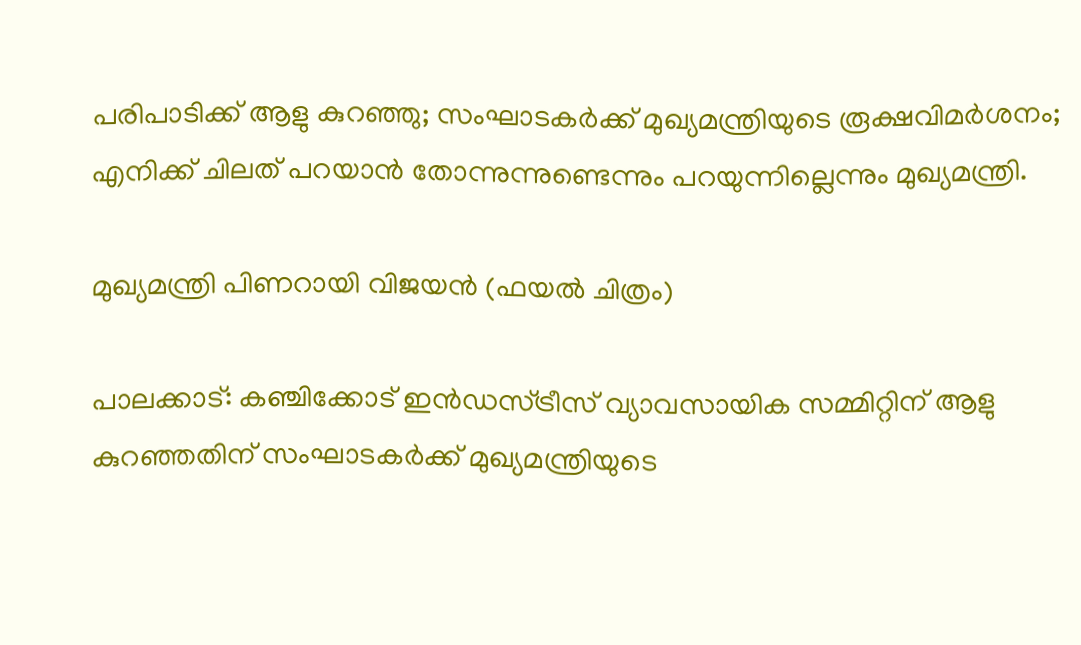പരിപാടിക്ക് ആളു കുറഞ്ഞു; സംഘാടകര്‍ക്ക് മുഖ്യമന്ത്രിയുടെ രൂക്ഷവിമര്‍ശനം; എനിക്ക് ചിലത് പറയാന്‍ തോന്നുന്നുണ്ടെന്നും പറയുന്നില്ലെന്നും മുഖ്യമന്ത്രി.

മുഖ്യമന്ത്രി പിണറായി വിജയന്‍ (ഫയല്‍ ചിത്രം)

പാലക്കാട്: കഞ്ചിക്കോട് ഇന്‍ഡസ്ട്രീസ് വ്യാവസായിക സമ്മിറ്റിന് ആളു കുറഞ്ഞതിന് സംഘാടകര്‍ക്ക് മുഖ്യമന്ത്രിയുടെ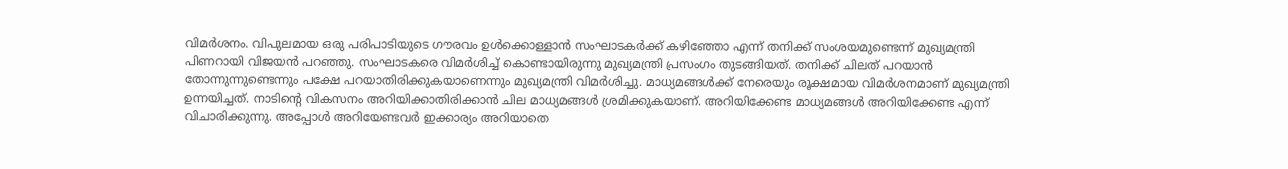വിമര്‍ശനം. വിപുലമായ ഒരു പരിപാടിയുടെ ഗൗരവം ഉള്‍ക്കൊള്ളാന്‍ സംഘാടകര്‍ക്ക് കഴിഞ്ഞോ എന്ന് തനിക്ക് സംശയമുണ്ടെന്ന് മുഖ്യമന്ത്രി പിണറായി വിജയന്‍ പറഞ്ഞു. സംഘാടകരെ വിമര്‍ശിച്ച് കൊണ്ടായിരുന്നു മുഖ്യമന്ത്രി പ്രസംഗം തുടങ്ങിയത്. തനിക്ക് ചിലത് പറയാന്‍ തോന്നുന്നുണ്ടെന്നും പക്ഷേ പറയാതിരിക്കുകയാണെന്നും മുഖ്യമന്ത്രി വിമര്‍ശിച്ചു. മാധ്യമങ്ങള്‍ക്ക് നേരെയും രൂക്ഷമായ വിമര്‍ശനമാണ് മുഖ്യമന്ത്രി ഉന്നയിച്ചത്. നാടിന്റെ വികസനം അറിയിക്കാതിരിക്കാന്‍ ചില മാധ്യമങ്ങള്‍ ശ്രമിക്കുകയാണ്. അറിയിക്കേണ്ട മാധ്യമങ്ങള്‍ അറിയിക്കേണ്ട എന്ന് വിചാരിക്കുന്നു. അപ്പോള്‍ അറിയേണ്ടവര്‍ ഇക്കാര്യം അറിയാതെ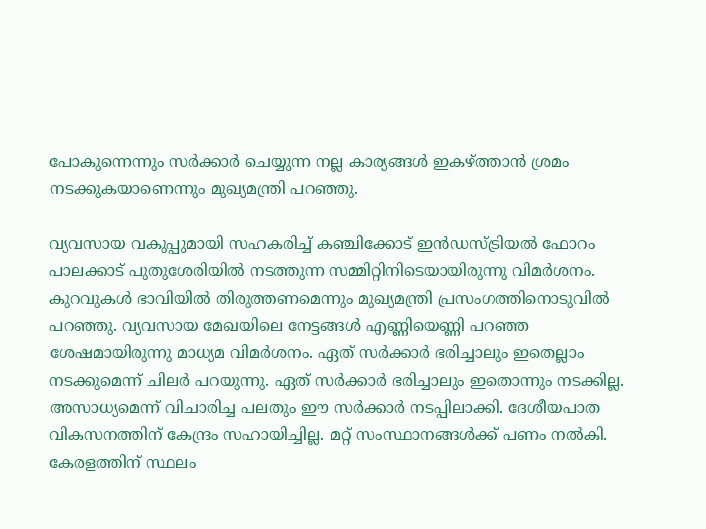പോകുന്നെന്നും സര്‍ക്കാര്‍ ചെയ്യുന്ന നല്ല കാര്യങ്ങള്‍ ഇകഴ്ത്താന്‍ ശ്രമം നടക്കുകയാണെന്നും മുഖ്യമന്ത്രി പറഞ്ഞു.

വ്യവസായ വകുപ്പുമായി സഹകരിച്ച് കഞ്ചിക്കോട് ഇന്‍ഡസ്ട്രിയല്‍ ഫോറം പാലക്കാട് പുതുശേരിയില്‍ നടത്തുന്ന സമ്മിറ്റിനിടെയായിരുന്നു വിമര്‍ശനം. കുറവുകള്‍ ഭാവിയില്‍ തിരുത്തണമെന്നും മുഖ്യമന്ത്രി പ്രസംഗത്തിനൊടുവില്‍ പറഞ്ഞു. വ്യവസായ മേഖയിലെ നേട്ടങ്ങള്‍ എണ്ണിയെണ്ണി പറഞ്ഞ ശേഷമായിരുന്നു മാധ്യമ വിമര്‍ശനം. ഏത് സര്‍ക്കാര്‍ ഭരിച്ചാലും ഇതെല്ലാം നടക്കുമെന്ന് ചിലര്‍ പറയുന്നു. ഏത് സര്‍ക്കാര്‍ ഭരിച്ചാലും ഇതൊന്നും നടക്കില്ല. അസാധ്യമെന്ന് വിചാരിച്ച പലതും ഈ സര്‍ക്കാര്‍ നടപ്പിലാക്കി. ദേശീയപാത വികസനത്തിന് കേന്ദ്രം സഹായിച്ചില്ല. മറ്റ് സംസ്ഥാനങ്ങള്‍ക്ക് പണം നല്‍കി. കേരളത്തിന് സ്ഥലം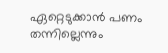ഏറ്റെടുക്കാന്‍ പണം തന്നില്ലെന്നും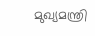മുഖ്യമന്ത്രി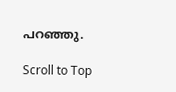പറഞ്ഞു.

Scroll to Top